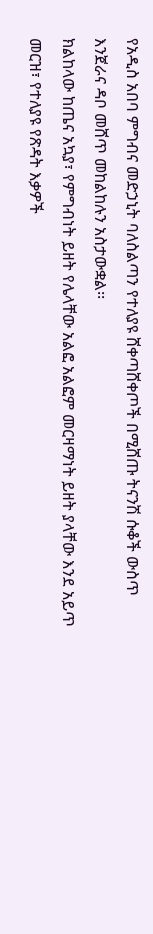የአዲስ አበባ ምግብና መድኃኒት ባለስልጣን የተለያዩ ሸቀጣሸቀጦች በሚሸጡ ትናንሽ ሱቆች ውስጥ እንጀራና ዳቦ መሸጥ መከልከሉን አስታውቋል፡፡
ክልከላው ከጤና አኳያ፣ የምግብነት ይዘት የሌላቸው አልፎ አልፎም መርዛማነት ይዘት ያላቸው እንደ አይጥ መርዝ፣ የተለያዩ የጽዳት እቃዎች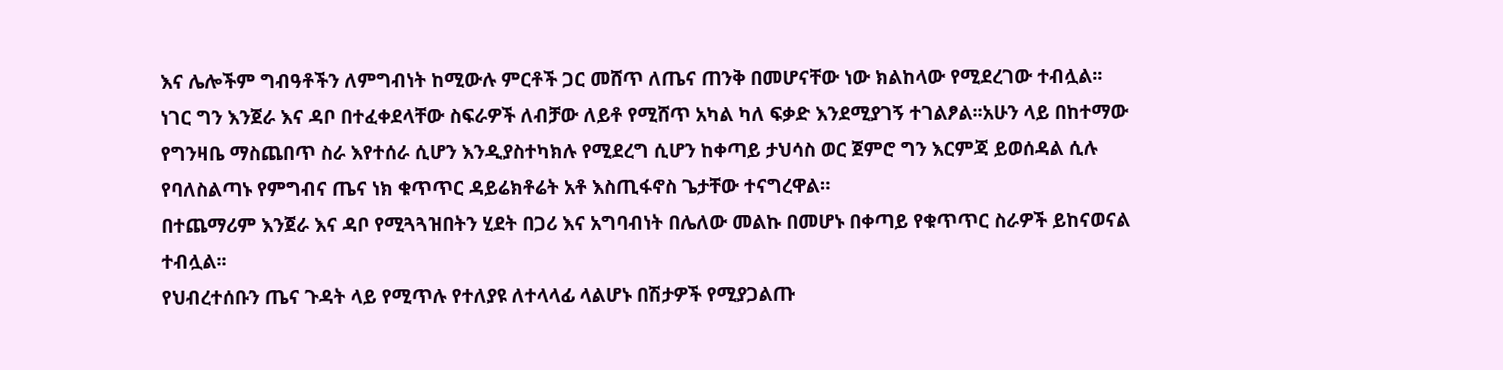እና ሌሎችም ግብዓቶችን ለምግብነት ከሚውሉ ምርቶች ጋር መሸጥ ለጤና ጠንቅ በመሆናቸው ነው ክልከላው የሚደረገው ተብሏል፡፡
ነገር ግን እንጀራ እና ዳቦ በተፈቀደላቸው ስፍራዎች ለብቻው ለይቶ የሚሸጥ አካል ካለ ፍቃድ እንደሚያገኝ ተገልፆል፡፡አሁን ላይ በከተማው የግንዛቤ ማስጨበጥ ስራ እየተሰራ ሲሆን እንዲያስተካክሉ የሚደረግ ሲሆን ከቀጣይ ታህሳስ ወር ጀምሮ ግን እርምጃ ይወሰዳል ሲሉ የባለስልጣኑ የምግብና ጤና ነክ ቁጥጥር ዳይሬክቶሬት አቶ እስጢፋኖስ ጌታቸው ተናግረዋል።
በተጨማሪም እንጀራ እና ዳቦ የሚጓጓዝበትን ሂደት በጋሪ እና አግባብነት በሌለው መልኩ በመሆኑ በቀጣይ የቁጥጥር ስራዎች ይከናወናል ተብሏል፡፡
የህብረተሰቡን ጤና ጉዳት ላይ የሚጥሉ የተለያዩ ለተላላፊ ላልሆኑ በሽታዎች የሚያጋልጡ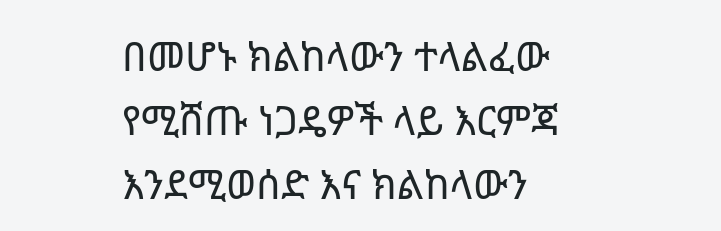በመሆኑ ክልከላውን ተላልፈው የሚሸጡ ነጋዴዎች ላይ እርምጃ እንደሚወሰድ እና ክልከላውን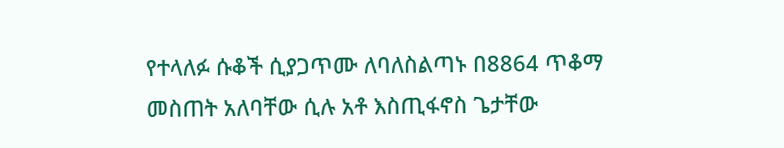የተላለፉ ሱቆች ሲያጋጥሙ ለባለስልጣኑ በ8864 ጥቆማ መስጠት አለባቸው ሲሉ አቶ እስጢፋኖስ ጌታቸው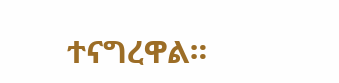ተናግረዋል።